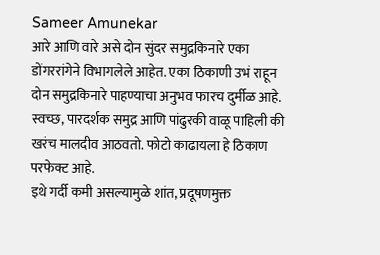Sameer Amunekar
आरे आणि वारे असे दोन सुंदर समुद्रकिनारे एका डोंगररांगेने विभागलेले आहेत. एका ठिकाणी उभं राहून दोन समुद्रकिनारे पाहण्याचा अनुभव फारच दुर्मीळ आहे.
स्वच्छ, पारदर्शक समुद्र आणि पांढुरकी वाळू पाहिली की खरंच मालदीव आठवतो. फोटो काढायला हे ठिकाण परफेक्ट आहे.
इथे गर्दी कमी असल्यामुळे शांत, प्रदूषणमुक्त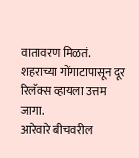वातावरण मिळतं. शहराच्या गोंगाटापासून दूर रिलॅक्स व्हायला उत्तम जागा.
आरेवारे बीचवरील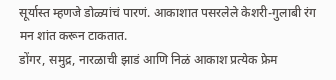सूर्यास्त म्हणजे डोळ्यांचं पारणं. आकाशात पसरलेले केशरी-गुलाबी रंग मन शांत करून टाकतात.
डोंगर, समुद्र, नारळाची झाडं आणि निळं आकाश प्रत्येक फ्रेम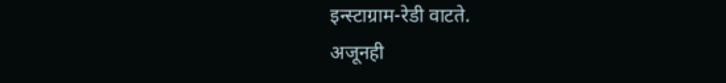इन्स्टाग्राम-रेडी वाटते.
अजूनही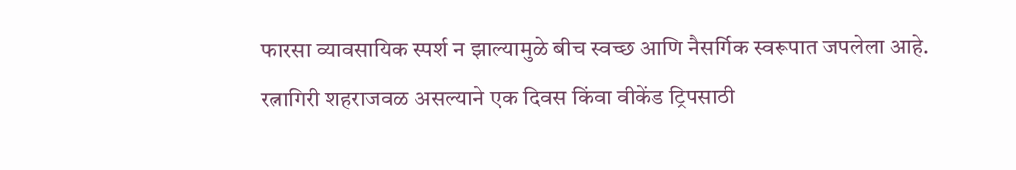फारसा व्यावसायिक स्पर्श न झाल्यामुळे बीच स्वच्छ आणि नैसर्गिक स्वरूपात जपलेला आहे.
रत्नागिरी शहराजवळ असल्याने एक दिवस किंवा वीकेंड ट्रिपसाठी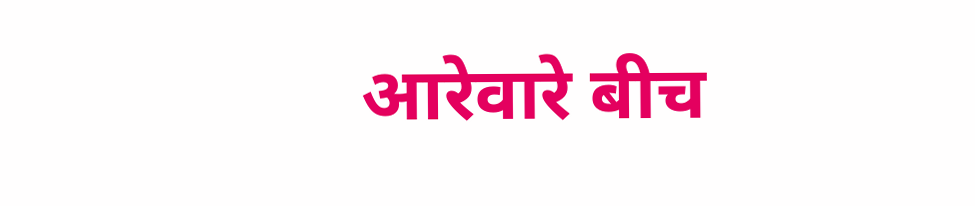आरेवारे बीच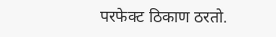परफेक्ट ठिकाण ठरतो.